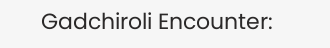Gadchiroli Encounter: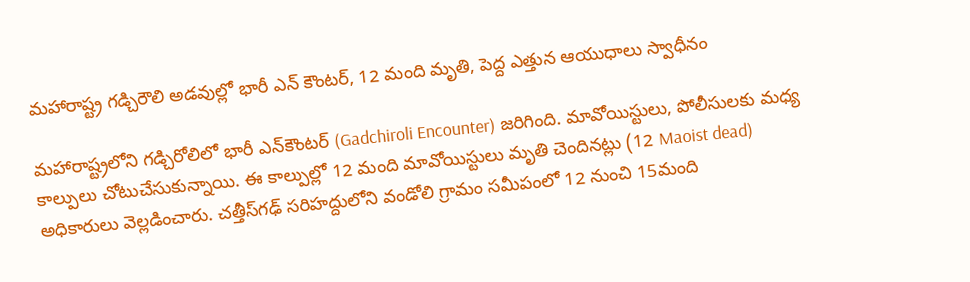మ‌హారాష్ట్ర గ‌డ్చిరౌలి అడ‌వుల్లో భారీ ఎన్ కౌంట‌ర్, 12 మంది మృతి, పెద్ద ఎత్తున ఆయుధాలు స్వాధీనం

మహారాష్ట్రలోని గడ్చిరోలిలో భారీ ఎన్‌కౌంటర్‌ (Gadchiroli Encounter) జరిగింది. మావోయిస్టులు, పోలీసులకు మధ్య కాల్పులు చోటుచేసుకున్నాయి. ఈ కాల్పుల్లో 12 మంది మావోయిస్టులు మృతి చెందినట్లు (12 Maoist dead) అధికారులు వెల్లడించారు. చత్తీస్‌గఢ్‌ సరిహద్దులోని వండోలి గ్రామం సమీపంలో 12 నుంచి 15మంది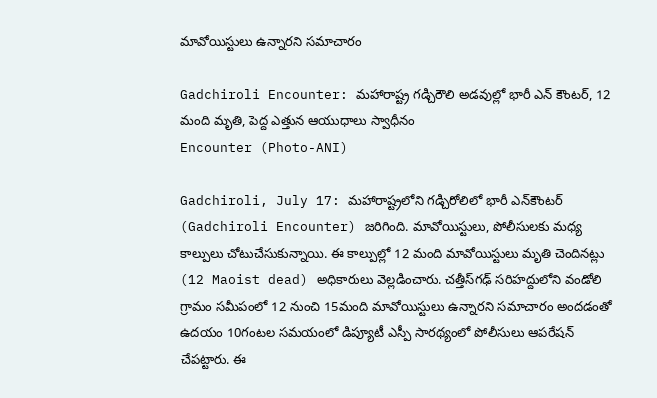మావోయిస్టులు ఉన్నారని సమాచారం

Gadchiroli Encounter: మ‌హారాష్ట్ర గ‌డ్చిరౌలి అడ‌వుల్లో భారీ ఎన్ కౌంట‌ర్, 12 మంది మృతి, పెద్ద ఎత్తున ఆయుధాలు స్వాధీనం
Encounter (Photo-ANI)

Gadchiroli, July 17: మహారాష్ట్రలోని గడ్చిరోలిలో భారీ ఎన్‌కౌంటర్‌ (Gadchiroli Encounter) జరిగింది. మావోయిస్టులు, పోలీసులకు మధ్య కాల్పులు చోటుచేసుకున్నాయి. ఈ కాల్పుల్లో 12 మంది మావోయిస్టులు మృతి చెందినట్లు (12 Maoist dead) అధికారులు వెల్లడించారు. చత్తీస్‌గఢ్‌ సరిహద్దులోని వండోలి గ్రామం సమీపంలో 12 నుంచి 15మంది మావోయిస్టులు ఉన్నారని సమాచారం అందడంతో ఉదయం 10గంటల సమయంలో డిప్యూటీ ఎస్పీ సారథ్యంలో పోలీసులు ఆపరేషన్‌ చేపట్టారు. ఈ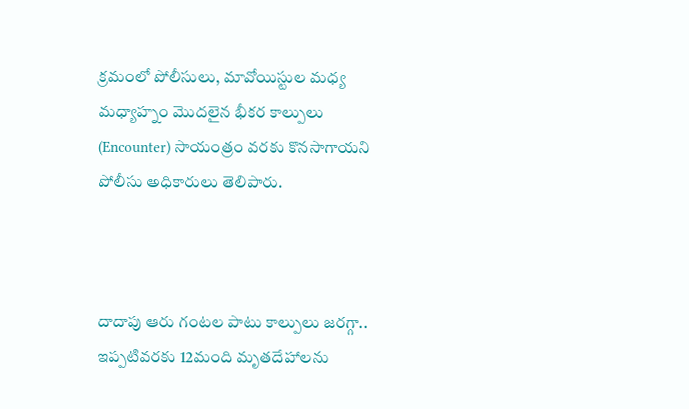క్రమంలో పోలీసులు, మావోయిస్టుల మధ్య మధ్యాహ్నం మొదలైన భీకర కాల్పులు (Encounter) సాయంత్రం వరకు కొనసాగాయని పోలీసు అధికారులు తెలిపారు.



దాదాపు ఆరు గంటల పాటు కాల్పులు జరగ్గా.. ఇప్పటివరకు 12మంది మృతదేహాలను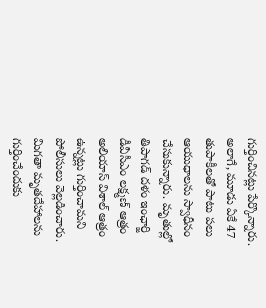గుర్తించినట్లు పేర్కొన్నారు. అలాగే, మూడు ఏకే 47 తుపాకీలతో పాటు పలు ఆయుధాలను స్వాధీనం చేసుకున్నారు. మృతుల్లో తిపాగడ్‌ దళం ఇంఛార్జి డీవీసీఎం లక్ష్మణ్‌ ఆత్రం అలియాస్‌ విశాల్‌ ఆత్రం ఉన్నట్లు గుర్తించామని పోలీసులు వెల్లడించారు. మిగతా మృతదేహాలను గుర్తించేందుకు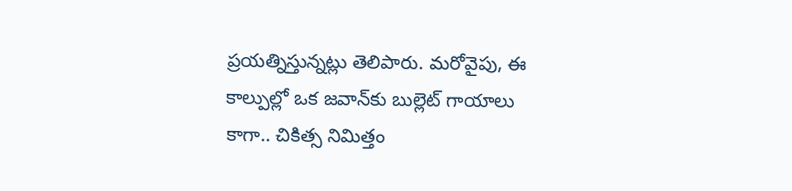ప్రయత్నిస్తున్నట్లు తెలిపారు. మరోవైపు, ఈ కాల్పుల్లో ఒక జవాన్‌కు బుల్లెట్‌ గాయాలు కాగా.. చికిత్స నిమిత్తం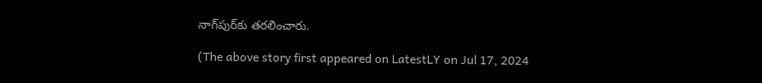నాగ్‌పుర్‌కు తరలించారు.

(The above story first appeared on LatestLY on Jul 17, 2024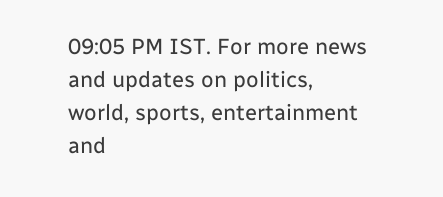09:05 PM IST. For more news and updates on politics, world, sports, entertainment and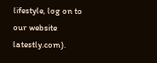lifestyle, log on to our website latestly.com).